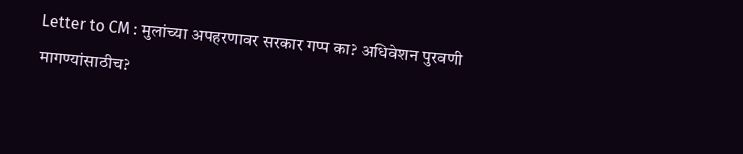Letter to CM : मुलांच्या अपहरणावर सरकार गप्प का? अधिवेशन पुरवणी मागण्यांसाठीच?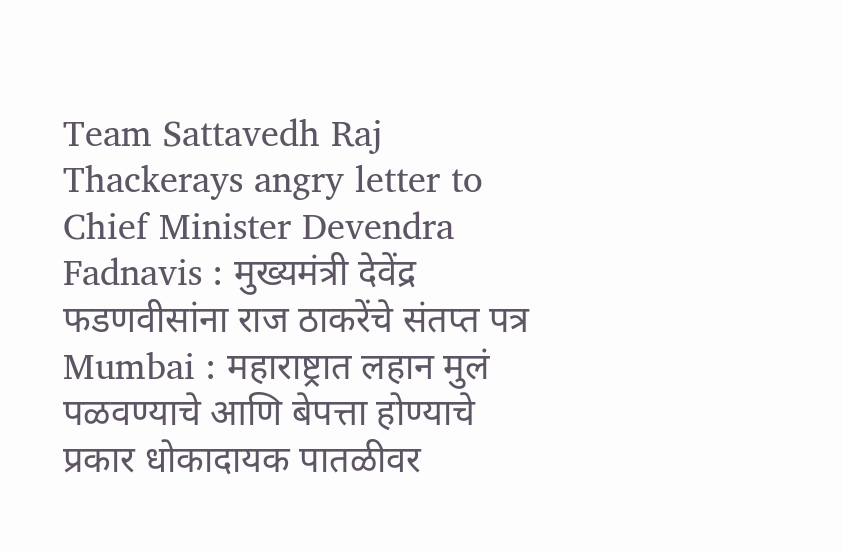Team Sattavedh Raj Thackerays angry letter to Chief Minister Devendra Fadnavis : मुख्यमंत्री देवेंद्र फडणवीसांना राज ठाकरेंचे संतप्त पत्र Mumbai : महाराष्ट्रात लहान मुलं पळवण्याचे आणि बेपत्ता होण्याचे प्रकार धोकादायक पातळीवर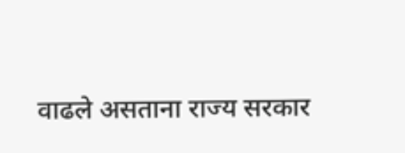वाढले असताना राज्य सरकार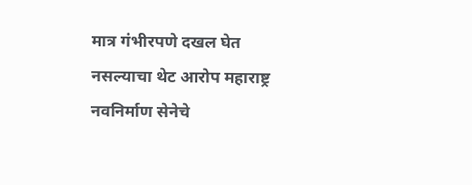मात्र गंभीरपणे दखल घेत नसल्याचा थेट आरोप महाराष्ट्र नवनिर्माण सेनेचे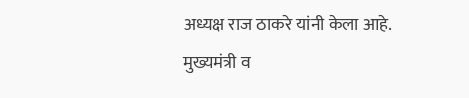अध्यक्ष राज ठाकरे यांनी केला आहे. मुख्यमंत्री व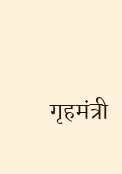गृहमंत्री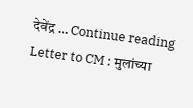देवेंद्र … Continue reading Letter to CM : मुलांच्या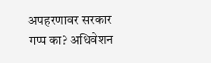अपहरणावर सरकार गप्प का? अधिवेशन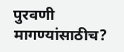पुरवणी मागण्यांसाठीच?